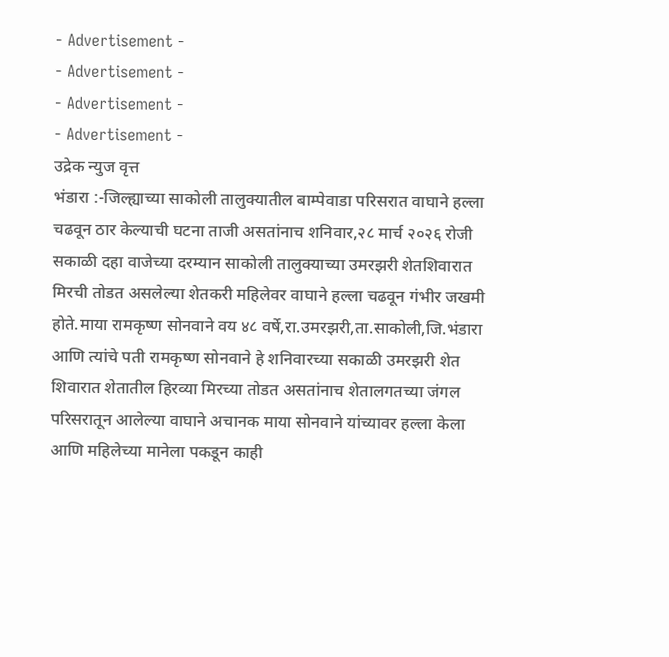- Advertisement -
- Advertisement -
- Advertisement -
- Advertisement -
उद्रेक न्युज वृत्त
भंडारा :-जिल्ह्याच्या साकोली तालुक्यातील बाम्पेवाडा परिसरात वाघाने हल्ला चढवून ठार केल्याची घटना ताजी असतांनाच शनिवार,२८ मार्च २०२६ रोजी सकाळी दहा वाजेच्या दरम्यान साकोली तालुक्याच्या उमरझरी शेतशिवारात मिरची तोडत असलेल्या शेतकरी महिलेवर वाघाने हल्ला चढवून गंभीर जखमी होते.माया रामकृष्ण सोनवाने वय ४८ वर्षे,रा.उमरझरी,ता.साकोली,जि.भंडारा
आणि त्यांचे पती रामकृष्ण सोनवाने हे शनिवारच्या सकाळी उमरझरी शेत शिवारात शेतातील हिरव्या मिरच्या तोडत असतांनाच शेतालगतच्या जंगल परिसरातून आलेल्या वाघाने अचानक माया सोनवाने यांच्यावर हल्ला केला आणि महिलेच्या मानेला पकडून काही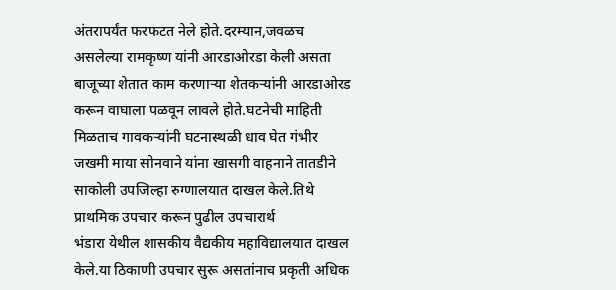अंतरापर्यंत फरफटत नेले होते.दरम्यान,जवळच असलेल्या रामकृष्ण यांनी आरडाओरडा केली असता बाजूच्या शेतात काम करणाऱ्या शेतकऱ्यांनी आरडाओरड करून वाघाला पळवून लावले होते.घटनेची माहिती मिळताच गावकऱ्यांनी घटनास्थळी धाव घेत गंभीर जखमी माया सोनवाने यांना खासगी वाहनाने तातडीने साकोली उपजिल्हा रुग्णालयात दाखल केले.तिथे प्राथमिक उपचार करून पुढील उपचारार्थ
भंडारा येथील शासकीय वैद्यकीय महाविद्यालयात दाखल केले.या ठिकाणी उपचार सुरू असतांनाच प्रकृती अधिक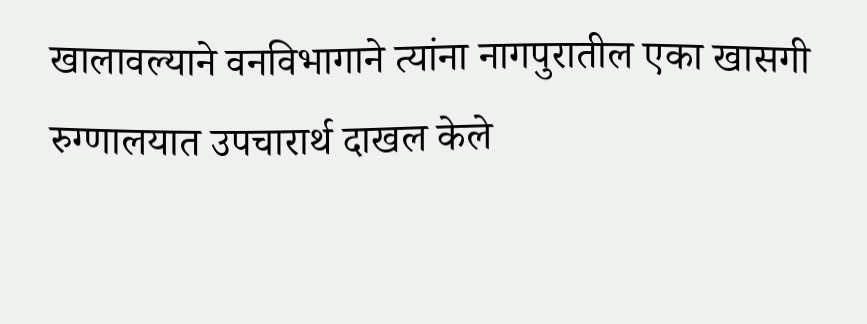खालावल्याने वनविभागाने त्यांना नागपुरातील एका खासगी रुग्णालयात उपचारार्थ दाखल केले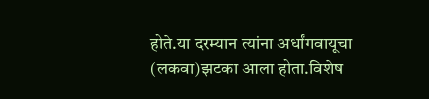होते.या दरम्यान त्यांना अर्धांगवायूचा (लकवा)झटका आला होता.विशेष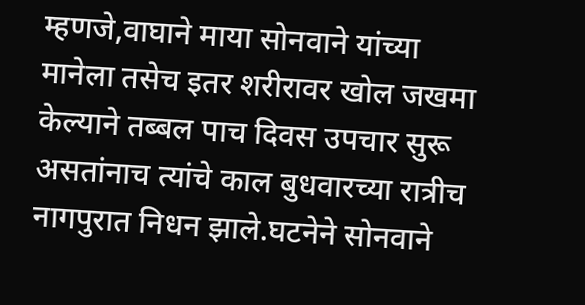म्हणजे,वाघाने माया सोनवाने यांच्या मानेला तसेच इतर शरीरावर खोल जखमा केल्याने तब्बल पाच दिवस उपचार सुरू असतांनाच त्यांचे काल बुधवारच्या रात्रीच नागपुरात निधन झाले.घटनेने सोनवाने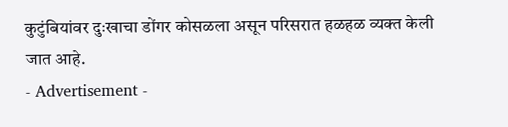कुटुंबियांवर दुःखाचा डोंगर कोसळला असून परिसरात हळहळ व्यक्त केली जात आहे.
- Advertisement -